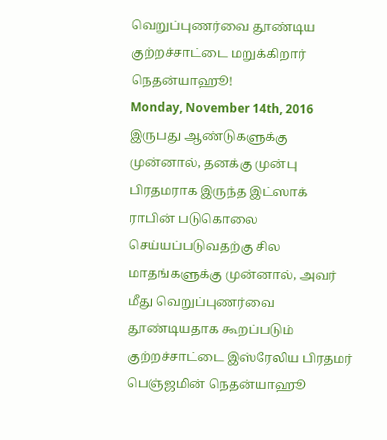வெறுப்புணர்வை தூண்டிய குற்றச்சாட்டை மறுக்கிறார் நெதன்யாஹூ!
Monday, November 14th, 2016
இருபது ஆண்டுகளுக்கு முன்னால், தனக்கு முன்பு பிரதமராக இருந்த இட்ஸாக் ராபின் படுகொலை செய்யப்படுவதற்கு சில மாதங்களுக்கு முன்னால், அவர் மீது வெறுப்புணர்வை தூண்டியதாக கூறப்படும் குற்றச்சாட்டை இஸ்ரேலிய பிரதமர் பெஞ்ஜமின் நெதன்யாஹூ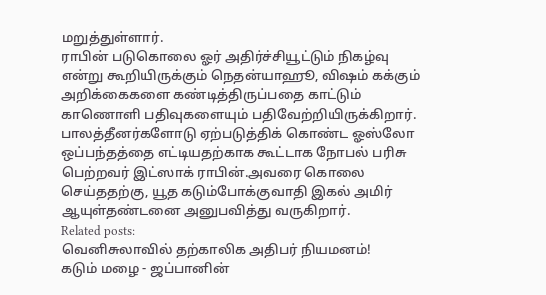மறுத்துள்ளார்.
ராபின் படுகொலை ஓர் அதிர்ச்சியூட்டும் நிகழ்வு என்று கூறியிருக்கும் நெதன்யாஹூ, விஷம் கக்கும் அறிக்கைகளை கண்டித்திருப்பதை காட்டும் காணொளி பதிவுகளையும் பதிவேற்றியிருக்கிறார்.
பாலத்தீனர்களோடு ஏற்படுத்திக் கொண்ட ஓஸ்லோ ஒப்பந்தத்தை எட்டியதற்காக கூட்டாக நோபல் பரிசு பெற்றவர் இட்ஸாக் ராபின்.அவரை கொலை செய்ததற்கு, யூத கடும்போக்குவாதி இகல் அமிர் ஆயுள்தண்டனை அனுபவித்து வருகிறார்.
Related posts:
வெனிசுலாவில் தற்காலிக அதிபர் நியமனம்!
கடும் மழை - ஜப்பானின்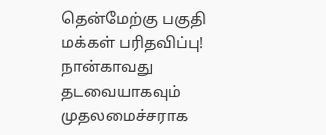தென்மேற்கு பகுதி மக்கள் பரிதவிப்பு!
நான்காவது தடவையாகவும் முதலமைச்சராக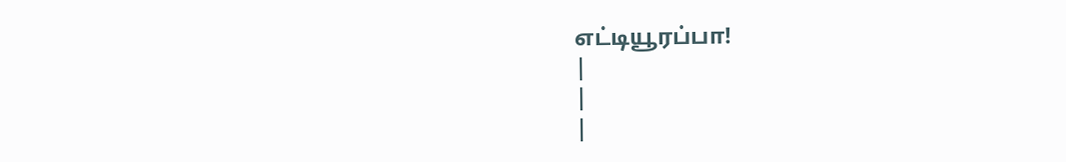எட்டியூரப்பா!
|
|
|